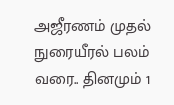அஜீரணம் முதல் நுரையீரல் பலம் வரை.. தினமும் 1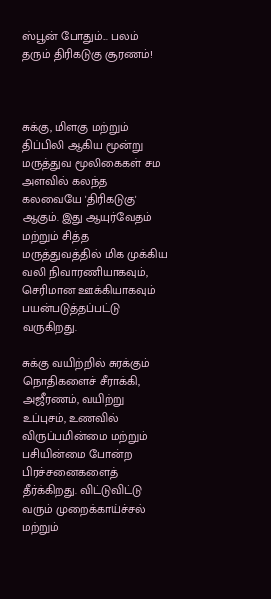ஸ்பூன் போதும்... பலம் தரும் திரிகடுகு சூரணம்!



சுக்கு, மிளகு மற்றும் திப்பிலி ஆகிய மூன்று மருத்துவ மூலிகைகள் சம அளவில் கலந்த கலவையே 'திரிகடுகு' ஆகும். இது ஆயுர்வேதம் மற்றும் சித்த மருத்துவத்தில் மிக முக்கிய வலி நிவாரணியாகவும், செரிமான ஊக்கியாகவும் பயன்படுத்தப்பட்டு வருகிறது.

சுக்கு வயிற்றில் சுரக்கும் நொதிகளைச் சீராக்கி, அஜீரணம், வயிற்று உப்புசம், உணவில் விருப்பமின்மை மற்றும் பசியின்மை போன்ற பிரச்சனைகளைத் தீர்க்கிறது. விட்டுவிட்டு வரும் முறைக்காய்ச்சல் மற்றும்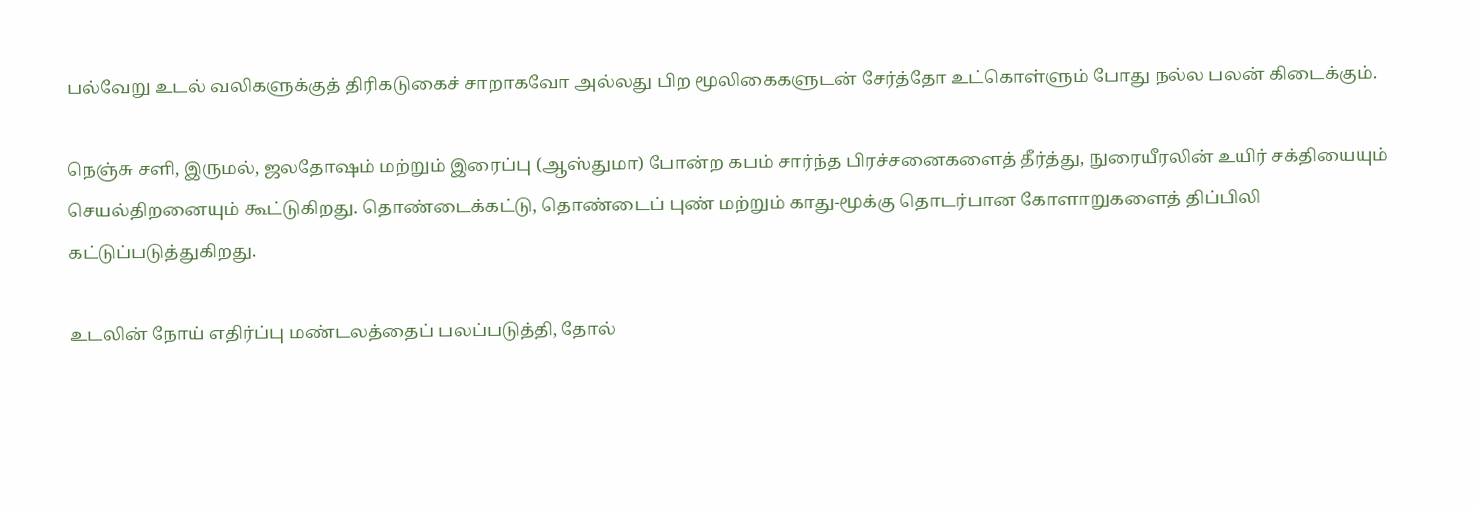பல்வேறு உடல் வலிகளுக்குத் திரிகடுகைச் சாறாகவோ அல்லது பிற மூலிகைகளுடன் சேர்த்தோ உட்கொள்ளும் போது நல்ல பலன் கிடைக்கும்.

நெஞ்சு சளி, இருமல், ஜலதோஷம் மற்றும் இரைப்பு (ஆஸ்துமா) போன்ற கபம் சார்ந்த பிரச்சனைகளைத் தீர்த்து, நுரையீரலின் உயிர் சக்தியையும் செயல்திறனையும் கூட்டுகிறது. தொண்டைக்கட்டு, தொண்டைப் புண் மற்றும் காது-மூக்கு தொடர்பான கோளாறுகளைத் திப்பிலி கட்டுப்படுத்துகிறது.

உடலின் நோய் எதிர்ப்பு மண்டலத்தைப் பலப்படுத்தி, தோல்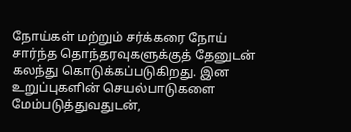நோய்கள் மற்றும் சர்க்கரை நோய் சார்ந்த தொந்தரவுகளுக்குத் தேனுடன் கலந்து கொடுக்கப்படுகிறது. இன உறுப்புகளின் செயல்பாடுகளை மேம்படுத்துவதுடன்,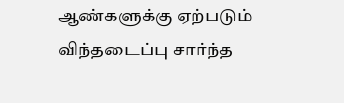ஆண்களுக்கு ஏற்படும் விந்தடைப்பு சார்ந்த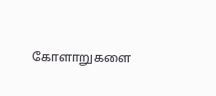கோளாறுகளை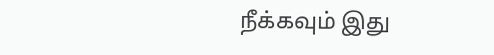நீக்கவும் இது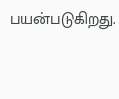பயன்படுகிறது.